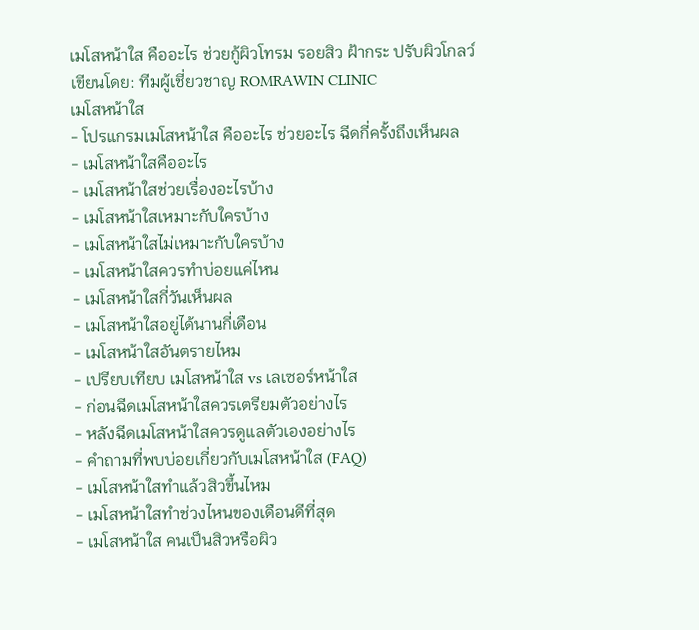เมโสหน้าใส คืออะไร ช่วยกู้ผิวโทรม รอยสิว ฝ้ากระ ปรับผิวโกลว์
เขียนโดย: ทีมผู้เชี่ยวชาญ ROMRAWIN CLINIC
เมโสหน้าใส
- โปรแกรมเมโสหน้าใส คืออะไร ช่วยอะไร ฉีดกี่ครั้งถึงเห็นผล
- เมโสหน้าใสคืออะไร
- เมโสหน้าใสช่วยเรื่องอะไรบ้าง
- เมโสหน้าใสเหมาะกับใครบ้าง
- เมโสหน้าใสไม่เหมาะกับใครบ้าง
- เมโสหน้าใสควรทำบ่อยแค่ไหน
- เมโสหน้าใสกี่วันเห็นผล
- เมโสหน้าใสอยู่ได้นานกี่เดือน
- เมโสหน้าใสอันตรายไหม
- เปรียบเทียบ เมโสหน้าใส vs เลเซอร์หน้าใส
- ก่อนฉีดเมโสหน้าใสควรเตรียมตัวอย่างไร
- หลังฉีดเมโสหน้าใสควรดูแลตัวเองอย่างไร
- คำถามที่พบบ่อยเกี่ยวกับเมโสหน้าใส (FAQ)
- เมโสหน้าใสทำแล้วสิวขึ้นไหม
- เมโสหน้าใสทำช่วงไหนของเดือนดีที่สุด
- เมโสหน้าใส คนเป็นสิวหรือผิว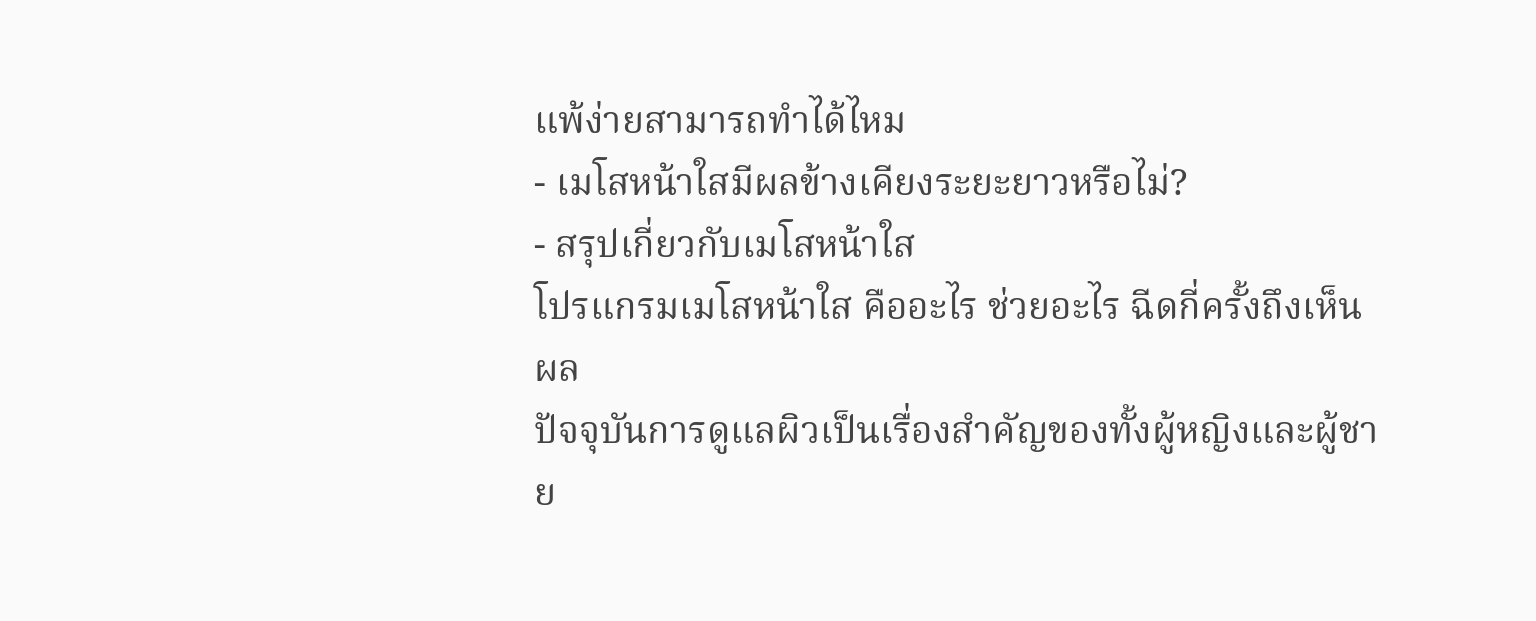แพ้ง่ายสามารถทำได้ไหม
- เมโสหน้าใสมีผลข้างเคียงระยะยาวหรือไม่?
- สรุปเกี่ยวกับเมโสหน้าใส
โปรแกรมเมโสหน้าใส คืออะไร ช่วยอะไร ฉีดกี่ครั้งถึงเห็นผล
ปัจจุบันการดูแลผิวเป็นเรื่องสำคัญของทั้งผู้หญิงและผู้ชาย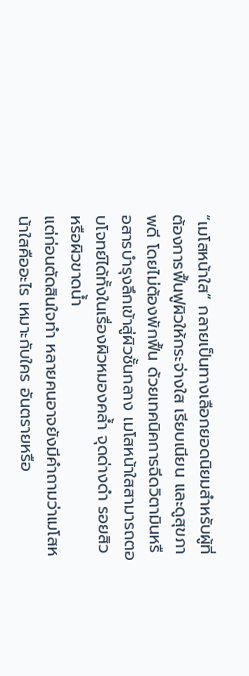“เมโสหน้าใส” กลายเป็นทางเลือกยอดนิยมสำหรับผู้ที่ต้องการฟื้นฟูผิวให้กระจ่างใส เรียบเนียน และดูสุขภาพดี โดยไม่ต้องพักฟื้น ด้วยเทคนิคการฉีดวิตามินหรือสารบำรุงลึกเข้าสู่ผิวชั้นกลาง เมโสหน้าใสสามารถตอบโจทย์ได้ทั้งในเรื่องผิวหมองคล้ำ จุดด่างดำ รอยสิว หรือผิวขาดน้ำ
แต่ก่อนตัดสินใจทำ หลายคนอาจยังมีคำถามว่าเมโสหน้าใสคืออะไร เหมาะกับใคร อันตรายหรือ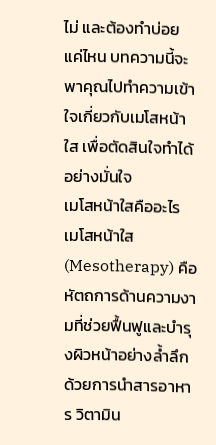ไม่ และต้องทำบ่อยแค่ไหน บทความนี้จะพาคุณไปทำความเข้าใจเกี่ยวกับเมโสหน้าใส เพื่อตัดสินใจทำได้อย่างมั่นใจ
เมโสหน้าใสคืออะไร
เมโสหน้าใส (Mesotherapy) คือหัตถการด้านความงามที่ช่วยฟื้นฟูและบำรุงผิวหน้าอย่างล้ำลึก ด้วยการนำสารอาหาร วิตามิน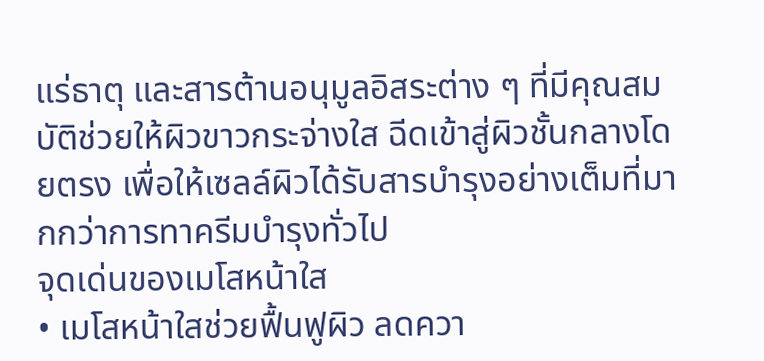แร่ธาตุ และสารต้านอนุมูลอิสระต่าง ๆ ที่มีคุณสมบัติช่วยให้ผิวขาวกระจ่างใส ฉีดเข้าสู่ผิวชั้นกลางโดยตรง เพื่อให้เซลล์ผิวได้รับสารบำรุงอย่างเต็มที่มากกว่าการทาครีมบำรุงทั่วไป
จุดเด่นของเมโสหน้าใส
• เมโสหน้าใสช่วยฟื้นฟูผิว ลดควา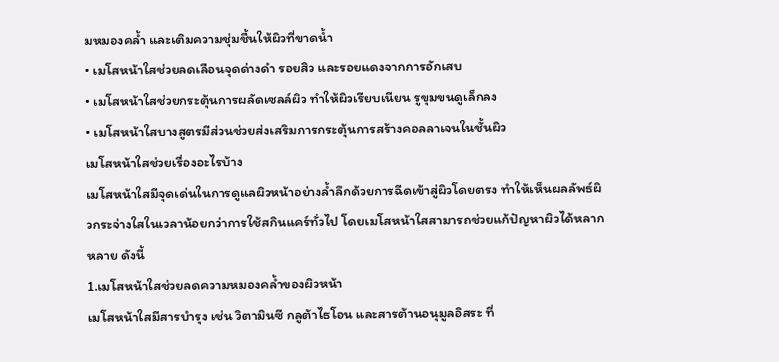มหมองคล้ำ และเติมความชุ่มชื้นให้ผิวที่ขาดน้ำ
• เมโสหน้าใสช่วยลดเลือนจุดด่างดำ รอยสิว และรอยแดงจากการอักเสบ
• เมโสหน้าใสช่วยกระตุ้นการผลัดเซลล์ผิว ทำให้ผิวเรียบเนียน รูขุมขนดูเล็กลง
• เมโสหน้าใสบางสูตรมีส่วนช่วยส่งเสริมการกระตุ้นการสร้างคอลลาเจนในชั้นผิว
เมโสหน้าใสช่วยเรื่องอะไรบ้าง
เมโสหน้าใสมีจุดเด่นในการดูแลผิวหน้าอย่างล้ำลึกด้วยการฉีดเข้าสู่ผิวโดยตรง ทำให้เห็นผลลัพธ์ผิวกระจ่างใสในเวลาน้อยกว่าการใช้สกินแคร์ทั่วไป โดยเมโสหน้าใสสามารถช่วยแก้ปัญหาผิวได้หลากหลาย ดังนี้
1.เมโสหน้าใสช่วยลดความหมองคล้ำของผิวหน้า
เมโสหน้าใสมีสารบำรุง เช่น วิตามินซี กลูต้าไธโอน และสารต้านอนุมูลอิสระ ที่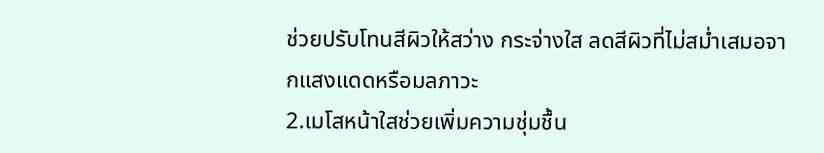ช่วยปรับโทนสีผิวให้สว่าง กระจ่างใส ลดสีผิวที่ไม่สม่ำเสมอจากแสงแดดหรือมลภาวะ
2.เมโสหน้าใสช่วยเพิ่มความชุ่มชื้น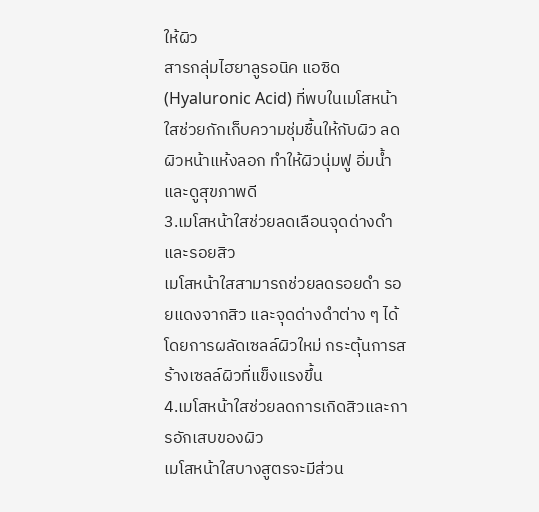ให้ผิว
สารกลุ่มไฮยาลูรอนิค แอซิด (Hyaluronic Acid) ที่พบในเมโสหน้าใสช่วยกักเก็บความชุ่มชื้นให้กับผิว ลดผิวหน้าแห้งลอก ทำให้ผิวนุ่มฟู อิ่มน้ำ และดูสุขภาพดี
3.เมโสหน้าใสช่วยลดเลือนจุดด่างดำและรอยสิว
เมโสหน้าใสสามารถช่วยลดรอยดำ รอยแดงจากสิว และจุดด่างดำต่าง ๆ ได้ โดยการผลัดเซลล์ผิวใหม่ กระตุ้นการสร้างเซลล์ผิวที่แข็งแรงขึ้น
4.เมโสหน้าใสช่วยลดการเกิดสิวและการอักเสบของผิว
เมโสหน้าใสบางสูตรจะมีส่วน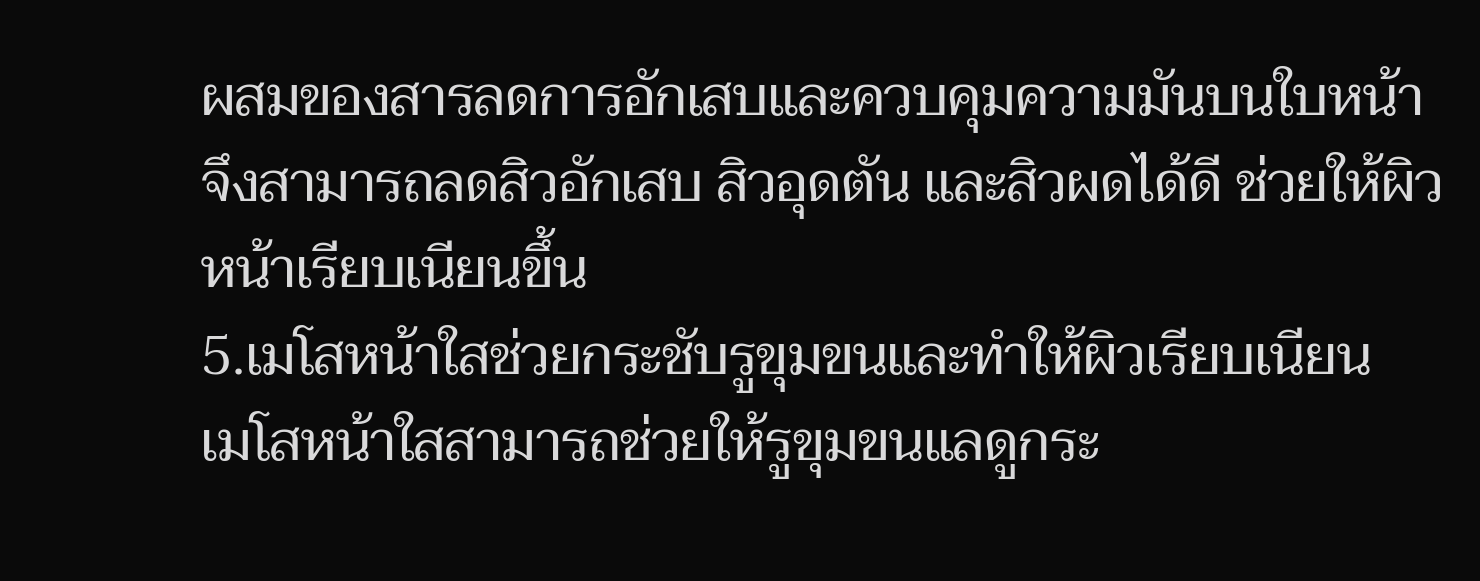ผสมของสารลดการอักเสบและควบคุมความมันบนใบหน้า จึงสามารถลดสิวอักเสบ สิวอุดตัน และสิวผดได้ดี ช่วยให้ผิวหน้าเรียบเนียนขึ้น
5.เมโสหน้าใสช่วยกระชับรูขุมขนและทำให้ผิวเรียบเนียน
เมโสหน้าใสสามารถช่วยให้รูขุมขนแลดูกระ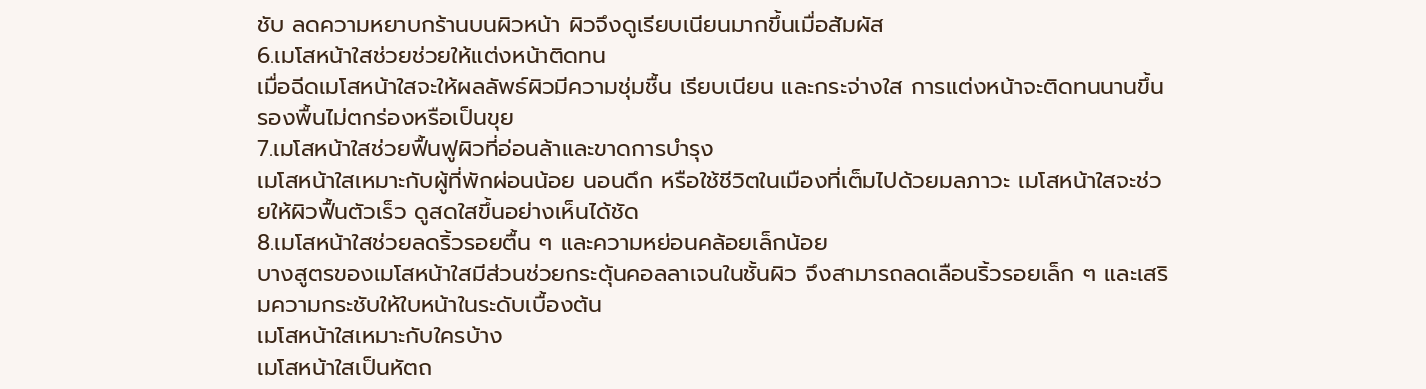ชับ ลดความหยาบกร้านบนผิวหน้า ผิวจึงดูเรียบเนียนมากขึ้นเมื่อสัมผัส
6.เมโสหน้าใสช่วยช่วยให้แต่งหน้าติดทน
เมื่อฉีดเมโสหน้าใสจะให้ผลลัพธ์ผิวมีความชุ่มชื้น เรียบเนียน และกระจ่างใส การแต่งหน้าจะติดทนนานขึ้น รองพื้นไม่ตกร่องหรือเป็นขุย
7.เมโสหน้าใสช่วยฟื้นฟูผิวที่อ่อนล้าและขาดการบำรุง
เมโสหน้าใสเหมาะกับผู้ที่พักผ่อนน้อย นอนดึก หรือใช้ชีวิตในเมืองที่เต็มไปด้วยมลภาวะ เมโสหน้าใสจะช่วยให้ผิวฟื้นตัวเร็ว ดูสดใสขึ้นอย่างเห็นได้ชัด
8.เมโสหน้าใสช่วยลดริ้วรอยตื้น ๆ และความหย่อนคล้อยเล็กน้อย
บางสูตรของเมโสหน้าใสมีส่วนช่วยกระตุ้นคอลลาเจนในชั้นผิว จึงสามารถลดเลือนริ้วรอยเล็ก ๆ และเสริมความกระชับให้ใบหน้าในระดับเบื้องต้น
เมโสหน้าใสเหมาะกับใครบ้าง
เมโสหน้าใสเป็นหัตถ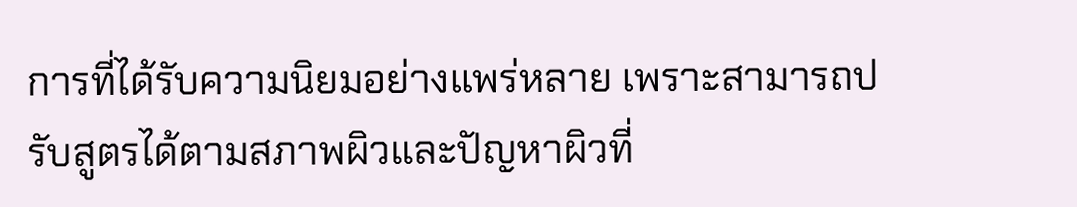การที่ได้รับความนิยมอย่างแพร่หลาย เพราะสามารถปรับสูตรได้ตามสภาพผิวและปัญหาผิวที่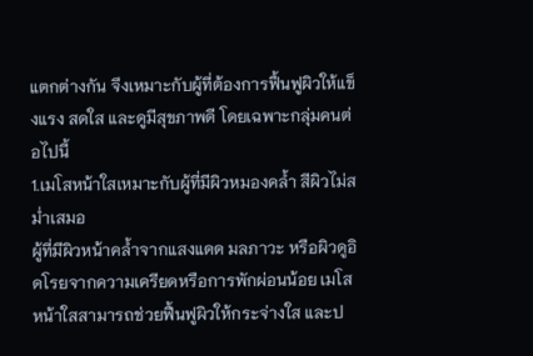แตกต่างกัน จึงเหมาะกับผู้ที่ต้องการฟื้นฟูผิวให้แข็งแรง สดใส และดูมีสุขภาพดี โดยเฉพาะกลุ่มคนต่อไปนี้
1.เมโสหน้าใสเหมาะกับผู้ที่มีผิวหมองคล้ำ สีผิวไม่สม่ำเสมอ
ผู้ที่มีผิวหน้าคล้ำจากแสงแดด มลภาวะ หรือผิวดูอิดโรยจากความเครียดหรือการพักผ่อนน้อย เมโสหน้าใสสามารถช่วยฟื้นฟูผิวให้กระจ่างใส และป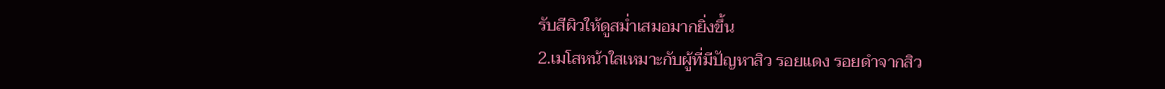รับสีผิวให้ดูสม่ำเสมอมากยิ่งขึ้น
2.เมโสหน้าใสเหมาะกับผู้ที่มีปัญหาสิว รอยแดง รอยดำจากสิว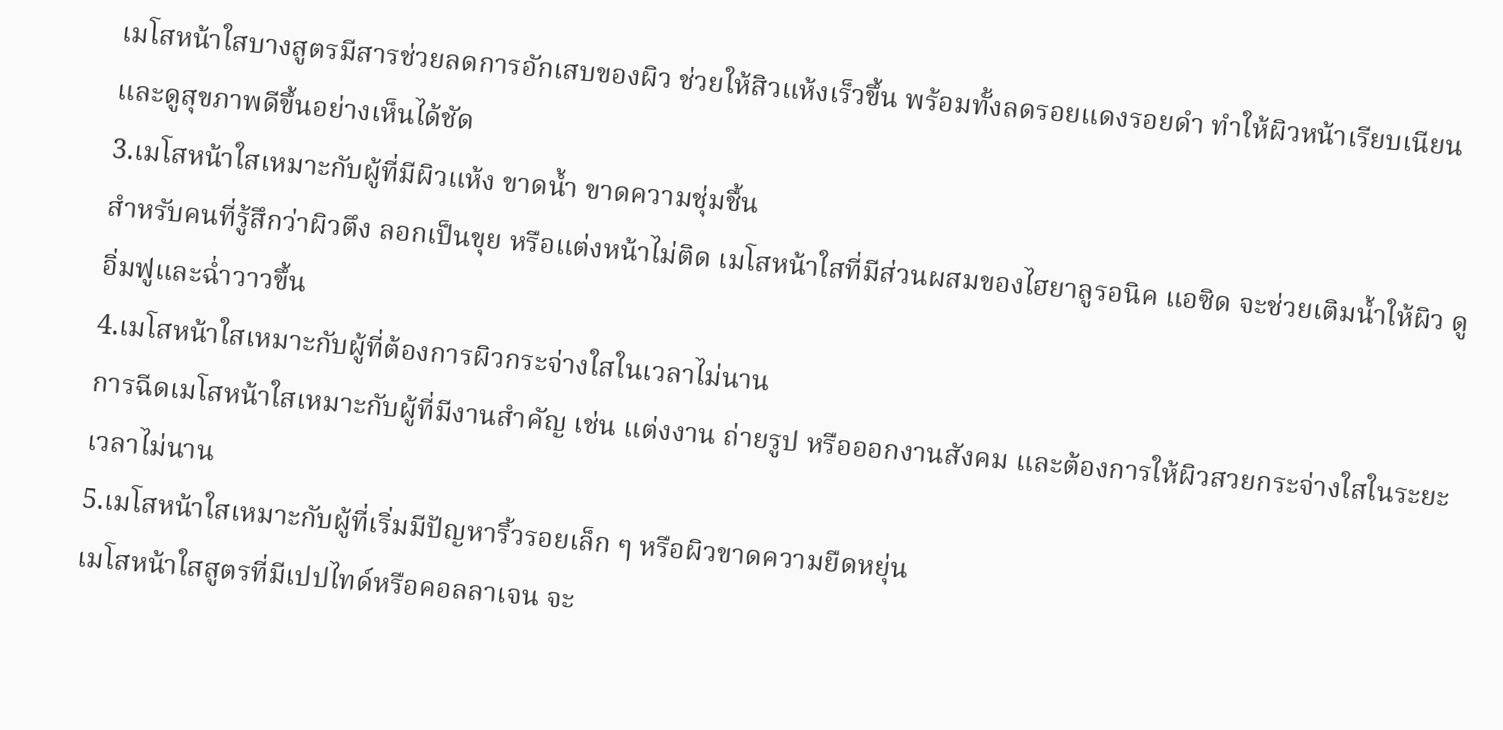เมโสหน้าใสบางสูตรมีสารช่วยลดการอักเสบของผิว ช่วยให้สิวแห้งเร็วขึ้น พร้อมทั้งลดรอยแดงรอยดำ ทำให้ผิวหน้าเรียบเนียนและดูสุขภาพดีขึ้นอย่างเห็นได้ชัด
3.เมโสหน้าใสเหมาะกับผู้ที่มีผิวแห้ง ขาดน้ำ ขาดความชุ่มชื้น
สำหรับคนที่รู้สึกว่าผิวตึง ลอกเป็นขุย หรือแต่งหน้าไม่ติด เมโสหน้าใสที่มีส่วนผสมของไฮยาลูรอนิค แอซิด จะช่วยเติมน้ำให้ผิว ดูอิ่มฟูและฉ่ำวาวขึ้น
4.เมโสหน้าใสเหมาะกับผู้ที่ต้องการผิวกระจ่างใสในเวลาไม่นาน
การฉีดเมโสหน้าใสเหมาะกับผู้ที่มีงานสำคัญ เช่น แต่งงาน ถ่ายรูป หรือออกงานสังคม และต้องการให้ผิวสวยกระจ่างใสในระยะเวลาไม่นาน
5.เมโสหน้าใสเหมาะกับผู้ที่เริ่มมีปัญหาริ้วรอยเล็ก ๆ หรือผิวขาดความยืดหยุ่น
เมโสหน้าใสสูตรที่มีเปปไทด์หรือคอลลาเจน จะ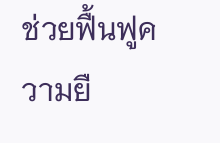ช่วยฟื้นฟูความยื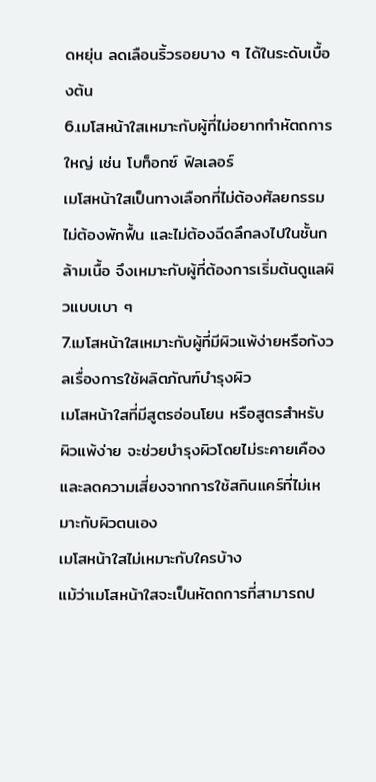ดหยุ่น ลดเลือนริ้วรอยบาง ๆ ได้ในระดับเบื้องต้น
6.เมโสหน้าใสเหมาะกับผู้ที่ไม่อยากทำหัตถการใหญ่ เช่น โบท็อกซ์ ฟิลเลอร์
เมโสหน้าใสเป็นทางเลือกที่ไม่ต้องศัลยกรรม ไม่ต้องพักฟื้น และไม่ต้องฉีดลึกลงไปในชั้นกล้ามเนื้อ จึงเหมาะกับผู้ที่ต้องการเริ่มต้นดูแลผิวแบบเบา ๆ
7.เมโสหน้าใสเหมาะกับผู้ที่มีผิวแพ้ง่ายหรือกังวลเรื่องการใช้ผลิตภัณฑ์บำรุงผิว
เมโสหน้าใสที่มีสูตรอ่อนโยน หรือสูตรสำหรับผิวแพ้ง่าย จะช่วยบำรุงผิวโดยไม่ระคายเคือง และลดความเสี่ยงจากการใช้สกินแคร์ที่ไม่เหมาะกับผิวตนเอง
เมโสหน้าใสไม่เหมาะกับใครบ้าง
แม้ว่าเมโสหน้าใสจะเป็นหัตถการที่สามารถป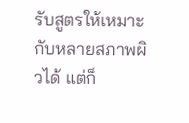รับสูตรให้เหมาะกับหลายสภาพผิวได้ แต่ก็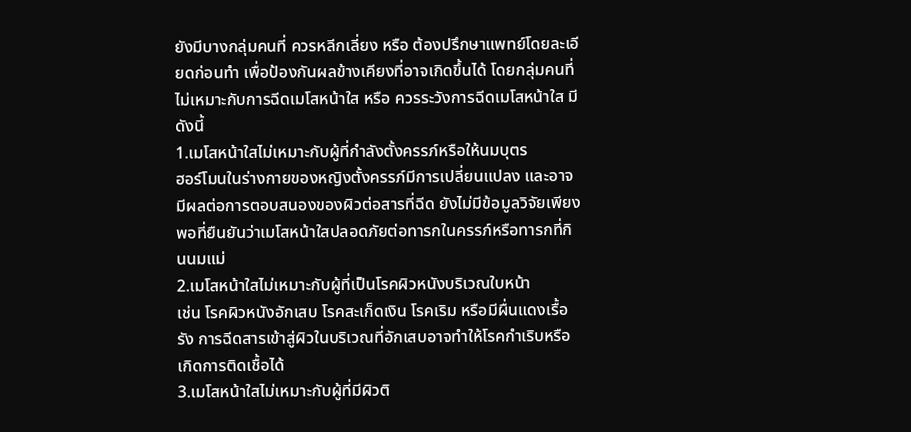ยังมีบางกลุ่มคนที่ ควรหลีกเลี่ยง หรือ ต้องปรึกษาแพทย์โดยละเอียดก่อนทำ เพื่อป้องกันผลข้างเคียงที่อาจเกิดขึ้นได้ โดยกลุ่มคนที่ไม่เหมาะกับการฉีดเมโสหน้าใส หรือ ควรระวังการฉีดเมโสหน้าใส มีดังนี้
1.เมโสหน้าใสไม่เหมาะกับผู้ที่กำลังตั้งครรภ์หรือให้นมบุตร
ฮอร์โมนในร่างกายของหญิงตั้งครรภ์มีการเปลี่ยนแปลง และอาจมีผลต่อการตอบสนองของผิวต่อสารที่ฉีด ยังไม่มีข้อมูลวิจัยเพียงพอที่ยืนยันว่าเมโสหน้าใสปลอดภัยต่อทารกในครรภ์หรือทารกที่กินนมแม่
2.เมโสหน้าใสไม่เหมาะกับผู้ที่เป็นโรคผิวหนังบริเวณใบหน้า
เช่น โรคผิวหนังอักเสบ โรคสะเก็ดเงิน โรคเริม หรือมีผื่นแดงเรื้อรัง การฉีดสารเข้าสู่ผิวในบริเวณที่อักเสบอาจทำให้โรคกำเริบหรือเกิดการติดเชื้อได้
3.เมโสหน้าใสไม่เหมาะกับผู้ที่มีผิวติ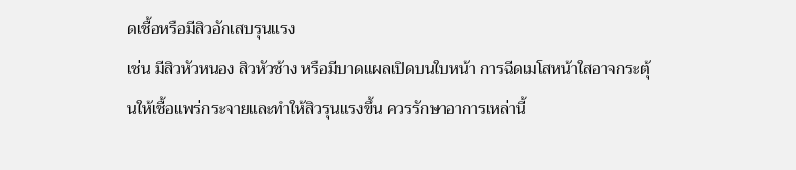ดเชื้อหรือมีสิวอักเสบรุนแรง
เช่น มีสิวหัวหนอง สิวหัวช้าง หรือมีบาดแผลเปิดบนใบหน้า การฉีดเมโสหน้าใสอาจกระตุ้นให้เชื้อแพร่กระจายและทำให้สิวรุนแรงขึ้น ควรรักษาอาการเหล่านี้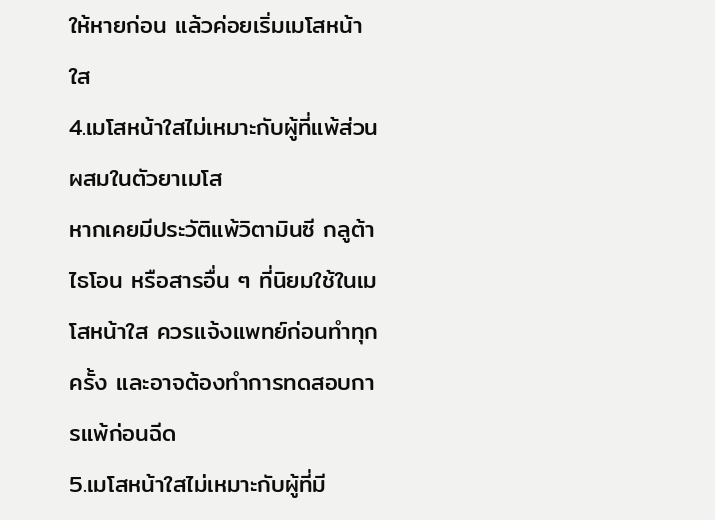ให้หายก่อน แล้วค่อยเริ่มเมโสหน้าใส
4.เมโสหน้าใสไม่เหมาะกับผู้ที่แพ้ส่วนผสมในตัวยาเมโส
หากเคยมีประวัติแพ้วิตามินซี กลูต้าไธโอน หรือสารอื่น ๆ ที่นิยมใช้ในเมโสหน้าใส ควรแจ้งแพทย์ก่อนทำทุกครั้ง และอาจต้องทำการทดสอบการแพ้ก่อนฉีด
5.เมโสหน้าใสไม่เหมาะกับผู้ที่มี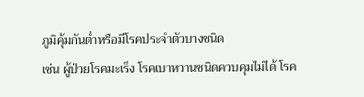ภูมิคุ้มกันต่ำหรือมีโรคประจำตัวบางชนิด
เช่น ผู้ป่วยโรคมะเร็ง โรคเบาหวานชนิดควบคุมไม่ได้ โรค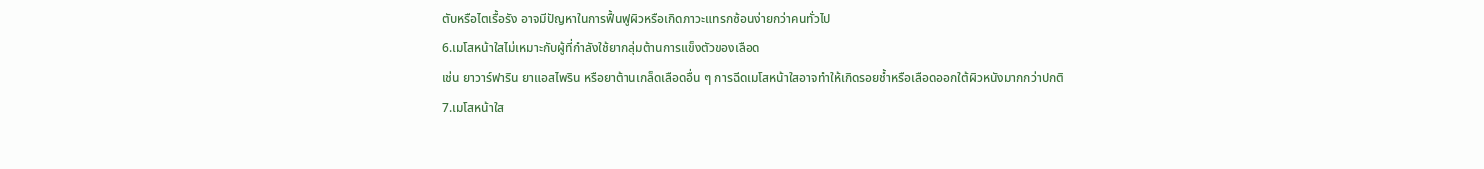ตับหรือไตเรื้อรัง อาจมีปัญหาในการฟื้นฟูผิวหรือเกิดภาวะแทรกซ้อนง่ายกว่าคนทั่วไป
6.เมโสหน้าใสไม่เหมาะกับผู้ที่กำลังใช้ยากลุ่มต้านการแข็งตัวของเลือด
เช่น ยาวาร์ฟาริน ยาแอสไพริน หรือยาต้านเกล็ดเลือดอื่น ๆ การฉีดเมโสหน้าใสอาจทำให้เกิดรอยช้ำหรือเลือดออกใต้ผิวหนังมากกว่าปกติ
7.เมโสหน้าใส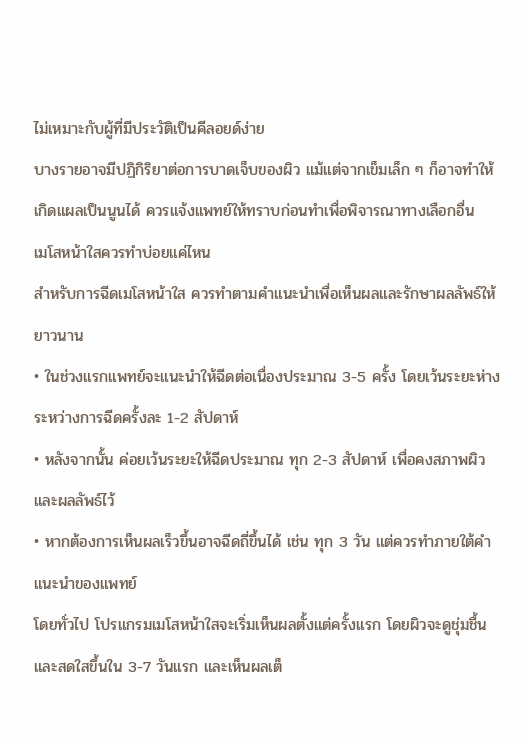ไม่เหมาะกับผู้ที่มีประวัติเป็นคีลอยด์ง่าย
บางรายอาจมีปฏิกิริยาต่อการบาดเจ็บของผิว แม้แต่จากเข็มเล็ก ๆ ก็อาจทำให้เกิดแผลเป็นนูนได้ ควรแจ้งแพทย์ให้ทราบก่อนทำเพื่อพิจารณาทางเลือกอื่น
เมโสหน้าใสควรทำบ่อยแค่ไหน
สำหรับการฉีดเมโสหน้าใส ควรทำตามคำแนะนำเพื่อเห็นผลและรักษาผลลัพธ์ให้ยาวนาน
• ในช่วงแรกแพทย์จะแนะนำให้ฉีดต่อเนื่องประมาณ 3-5 ครั้ง โดยเว้นระยะห่างระหว่างการฉีดครั้งละ 1-2 สัปดาห์
• หลังจากนั้น ค่อยเว้นระยะให้ฉีดประมาณ ทุก 2-3 สัปดาห์ เพื่อคงสภาพผิวและผลลัพธ์ไว้
• หากต้องการเห็นผลเร็วขึ้นอาจฉีดถี่ขึ้นได้ เช่น ทุก 3 วัน แต่ควรทำภายใต้คำแนะนำของแพทย์
โดยทั่วไป โปรแกรมเมโสหน้าใสจะเริ่มเห็นผลตั้งแต่ครั้งแรก โดยผิวจะดูชุ่มชื้นและสดใสขึ้นใน 3-7 วันแรก และเห็นผลเต็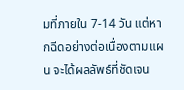มที่ภายใน 7-14 วัน แต่หากฉีดอย่างต่อเนื่องตามแผน จะได้ผลลัพธ์ที่ชัดเจน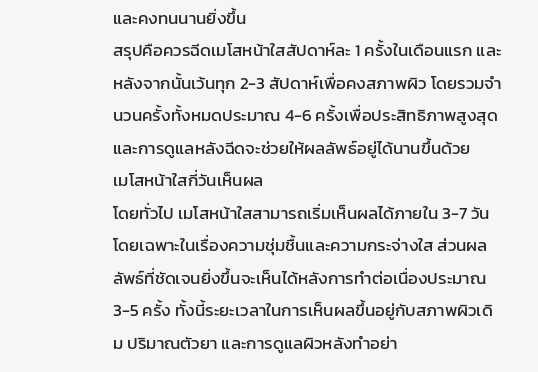และคงทนนานยิ่งขึ้น
สรุปคือควรฉีดเมโสหน้าใสสัปดาห์ละ 1 ครั้งในเดือนแรก และหลังจากนั้นเว้นทุก 2-3 สัปดาห์เพื่อคงสภาพผิว โดยรวมจำนวนครั้งทั้งหมดประมาณ 4-6 ครั้งเพื่อประสิทธิภาพสูงสุด และการดูแลหลังฉีดจะช่วยให้ผลลัพธ์อยู่ได้นานขึ้นด้วย
เมโสหน้าใสกี่วันเห็นผล
โดยทั่วไป เมโสหน้าใสสามารถเริ่มเห็นผลได้ภายใน 3-7 วัน โดยเฉพาะในเรื่องความชุ่มชื้นและความกระจ่างใส ส่วนผลลัพธ์ที่ชัดเจนยิ่งขึ้นจะเห็นได้หลังการทำต่อเนื่องประมาณ 3-5 ครั้ง ทั้งนี้ระยะเวลาในการเห็นผลขึ้นอยู่กับสภาพผิวเดิม ปริมาณตัวยา และการดูแลผิวหลังทำอย่า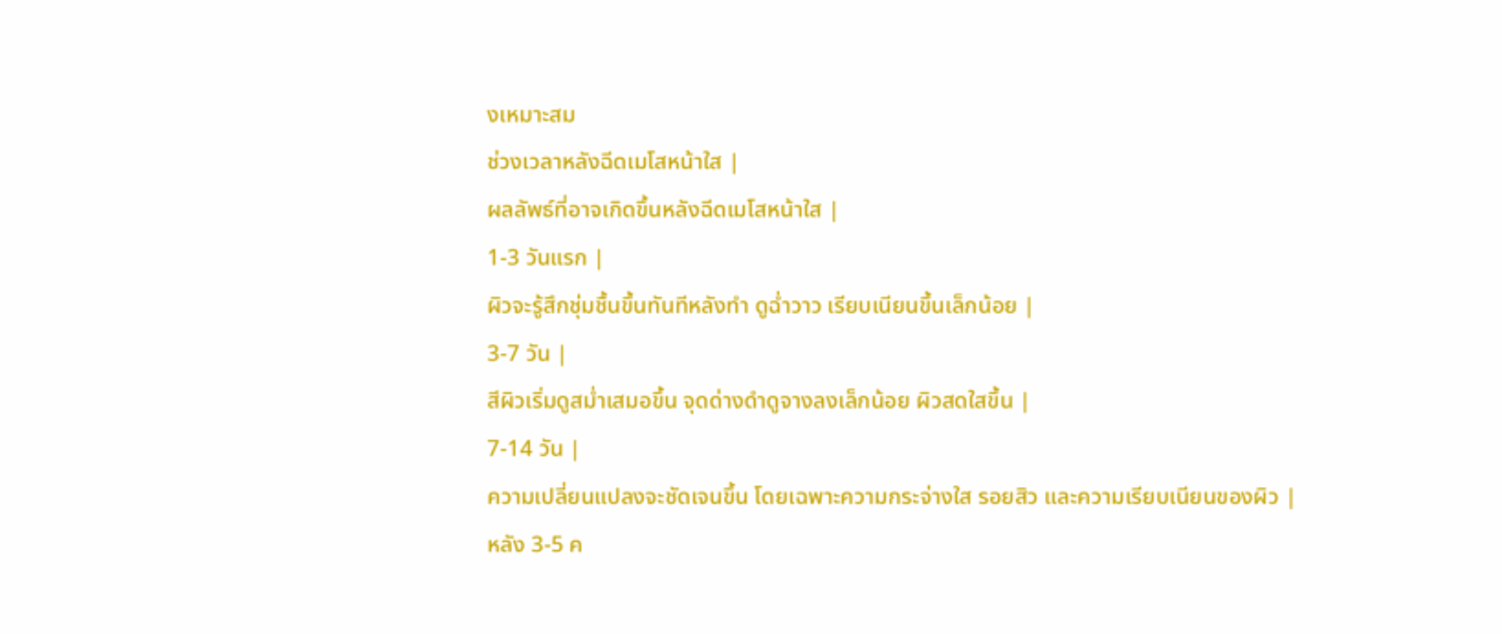งเหมาะสม
ช่วงเวลาหลังฉีดเมโสหน้าใส |
ผลลัพธ์ที่อาจเกิดขึ้นหลังฉีดเมโสหน้าใส |
1-3 วันแรก |
ผิวจะรู้สึกชุ่มชื้นขึ้นทันทีหลังทำ ดูฉ่ำวาว เรียบเนียนขึ้นเล็กน้อย |
3-7 วัน |
สีผิวเริ่มดูสม่ำเสมอขึ้น จุดด่างดำดูจางลงเล็กน้อย ผิวสดใสขึ้น |
7-14 วัน |
ความเปลี่ยนแปลงจะชัดเจนขึ้น โดยเฉพาะความกระจ่างใส รอยสิว และความเรียบเนียนของผิว |
หลัง 3-5 ค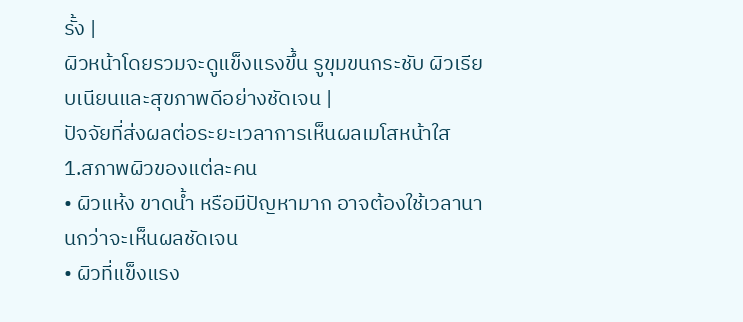รั้ง |
ผิวหน้าโดยรวมจะดูแข็งแรงขึ้น รูขุมขนกระชับ ผิวเรียบเนียนและสุขภาพดีอย่างชัดเจน |
ปัจจัยที่ส่งผลต่อระยะเวลาการเห็นผลเมโสหน้าใส
1.สภาพผิวของแต่ละคน
• ผิวแห้ง ขาดน้ำ หรือมีปัญหามาก อาจต้องใช้เวลานานกว่าจะเห็นผลชัดเจน
• ผิวที่แข็งแรง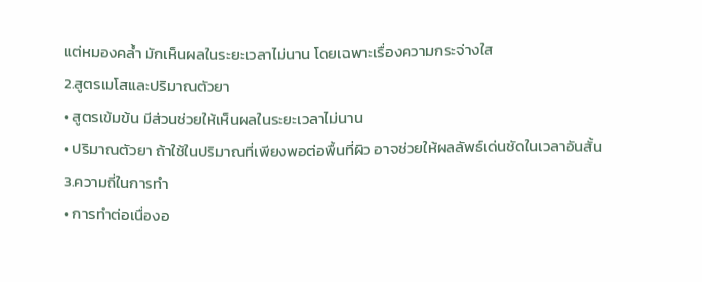แต่หมองคล้ำ มักเห็นผลในระยะเวลาไม่นาน โดยเฉพาะเรื่องความกระจ่างใส
2.สูตรเมโสและปริมาณตัวยา
• สูตรเข้มข้น มีส่วนช่วยให้เห็นผลในระยะเวลาไม่นาน
• ปริมาณตัวยา ถ้าใช้ในปริมาณที่เพียงพอต่อพื้นที่ผิว อาจช่วยให้ผลลัพธ์เด่นชัดในเวลาอันสั้น
3.ความถี่ในการทำ
• การทำต่อเนื่องอ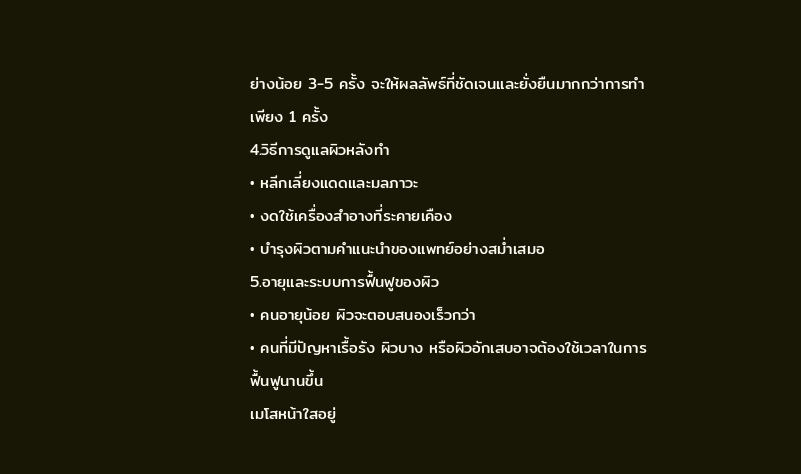ย่างน้อย 3-5 ครั้ง จะให้ผลลัพธ์ที่ชัดเจนและยั่งยืนมากกว่าการทำเพียง 1 ครั้ง
4.วิธีการดูแลผิวหลังทำ
• หลีกเลี่ยงแดดและมลภาวะ
• งดใช้เครื่องสำอางที่ระคายเคือง
• บำรุงผิวตามคำแนะนำของแพทย์อย่างสม่ำเสมอ
5.อายุและระบบการฟื้นฟูของผิว
• คนอายุน้อย ผิวจะตอบสนองเร็วกว่า
• คนที่มีปัญหาเรื้อรัง ผิวบาง หรือผิวอักเสบอาจต้องใช้เวลาในการฟื้นฟูนานขึ้น
เมโสหน้าใสอยู่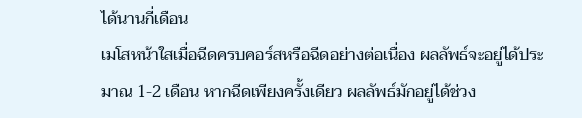ได้นานกี่เดือน
เมโสหน้าใสเมื่อฉีดครบคอร์สหรือฉีดอย่างต่อเนื่อง ผลลัพธ์จะอยู่ได้ประมาณ 1-2 เดือน หากฉีดเพียงครั้งเดียว ผลลัพธ์มักอยู่ได้ช่วง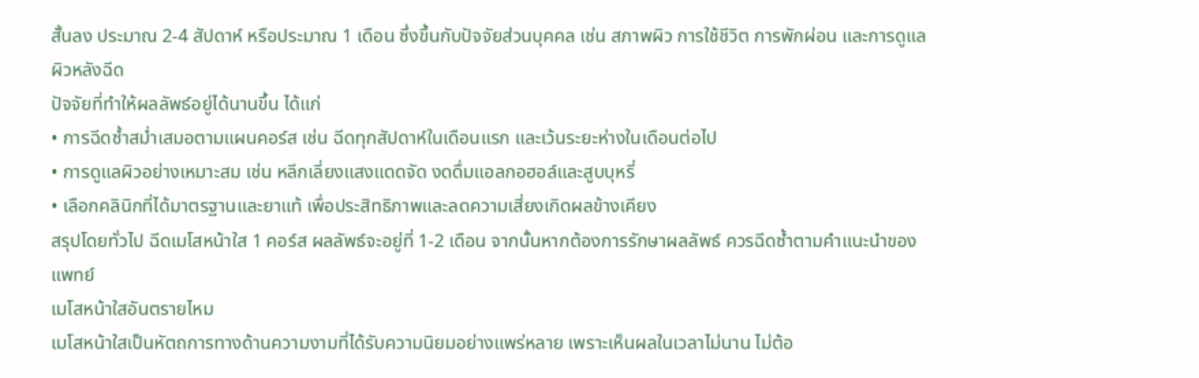สั้นลง ประมาณ 2-4 สัปดาห์ หรือประมาณ 1 เดือน ซึ่งขึ้นกับปัจจัยส่วนบุคคล เช่น สภาพผิว การใช้ชีวิต การพักผ่อน และการดูแลผิวหลังฉีด
ปัจจัยที่ทำให้ผลลัพธ์อยู่ได้นานขึ้น ได้แก่
• การฉีดซ้ำสม่ำเสมอตามแผนคอร์ส เช่น ฉีดทุกสัปดาห์ในเดือนแรก และเว้นระยะห่างในเดือนต่อไป
• การดูแลผิวอย่างเหมาะสม เช่น หลีกเลี่ยงแสงแดดจัด งดดื่มแอลกอฮอล์และสูบบุหรี่
• เลือกคลินิกที่ได้มาตรฐานและยาแท้ เพื่อประสิทธิภาพและลดความเสี่ยงเกิดผลข้างเคียง
สรุปโดยทั่วไป ฉีดเมโสหน้าใส 1 คอร์ส ผลลัพธ์จะอยู่ที่ 1-2 เดือน จากนั้นหากต้องการรักษาผลลัพธ์ ควรฉีดซ้ำตามคำแนะนำของแพทย์
เมโสหน้าใสอันตรายไหม
เมโสหน้าใสเป็นหัตถการทางด้านความงามที่ได้รับความนิยมอย่างแพร่หลาย เพราะเห็นผลในเวลาไม่นาน ไม่ต้อ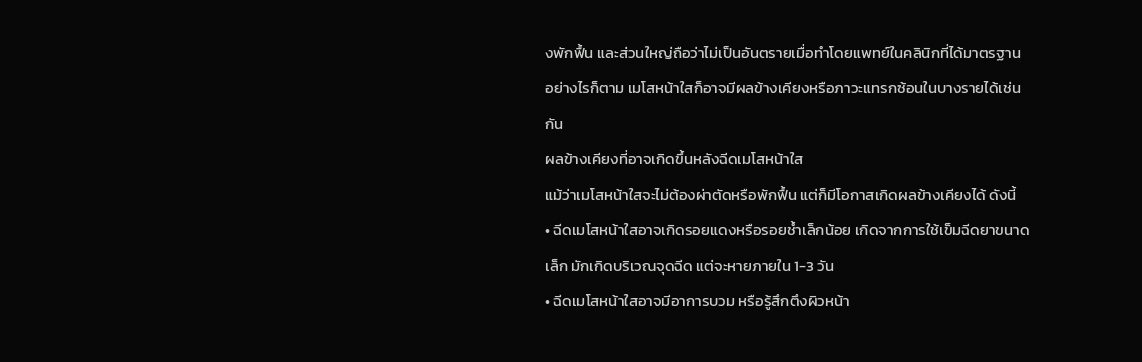งพักฟื้น และส่วนใหญ่ถือว่าไม่เป็นอันตรายเมื่อทำโดยแพทย์ในคลินิกที่ได้มาตรฐาน อย่างไรก็ตาม เมโสหน้าใสก็อาจมีผลข้างเคียงหรือภาวะแทรกซ้อนในบางรายได้เช่นกัน
ผลข้างเคียงที่อาจเกิดขึ้นหลังฉีดเมโสหน้าใส
แม้ว่าเมโสหน้าใสจะไม่ต้องผ่าตัดหรือพักฟื้น แต่ก็มีโอกาสเกิดผลข้างเคียงได้ ดังนี้
• ฉีดเมโสหน้าใสอาจเกิดรอยแดงหรือรอยช้ำเล็กน้อย เกิดจากการใช้เข็มฉีดยาขนาดเล็ก มักเกิดบริเวณจุดฉีด แต่จะหายภายใน 1-3 วัน
• ฉีดเมโสหน้าใสอาจมีอาการบวม หรือรู้สึกตึงผิวหน้า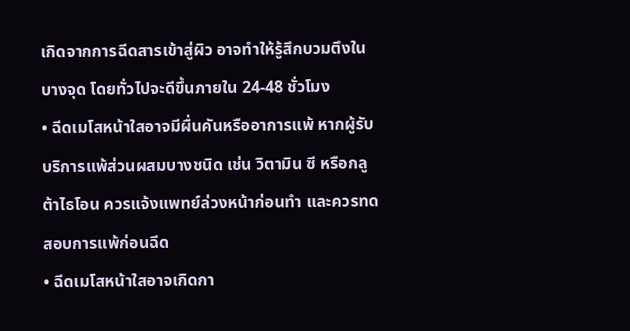เกิดจากการฉีดสารเข้าสู่ผิว อาจทำให้รู้สึกบวมตึงในบางจุด โดยทั่วไปจะดีขึ้นภายใน 24-48 ชั่วโมง
• ฉีดเมโสหน้าใสอาจมีผื่นคันหรืออาการแพ้ หากผู้รับบริการแพ้ส่วนผสมบางชนิด เช่น วิตามิน ซี หรือกลูต้าไธโอน ควรแจ้งแพทย์ล่วงหน้าก่อนทำ และควรทดสอบการแพ้ก่อนฉีด
• ฉีดเมโสหน้าใสอาจเกิดกา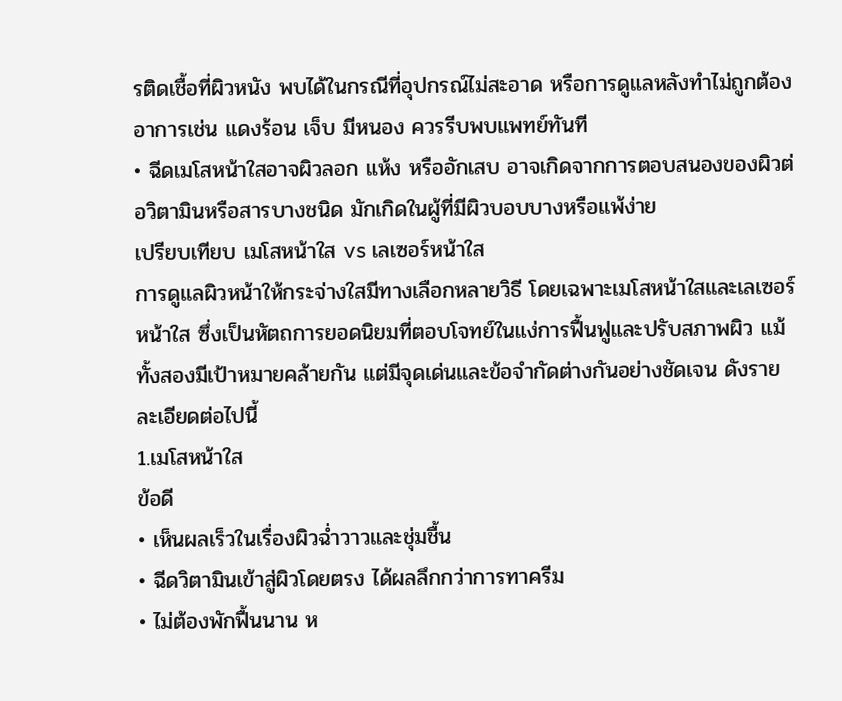รติดเชื้อที่ผิวหนัง พบได้ในกรณีที่อุปกรณ์ไม่สะอาด หรือการดูแลหลังทำไม่ถูกต้อง อาการเช่น แดงร้อน เจ็บ มีหนอง ควรรีบพบแพทย์ทันที
• ฉีดเมโสหน้าใสอาจผิวลอก แห้ง หรืออักเสบ อาจเกิดจากการตอบสนองของผิวต่อวิตามินหรือสารบางชนิด มักเกิดในผู้ที่มีผิวบอบบางหรือแพ้ง่าย
เปรียบเทียบ เมโสหน้าใส vs เลเซอร์หน้าใส
การดูแลผิวหน้าให้กระจ่างใสมีทางเลือกหลายวิธี โดยเฉพาะเมโสหน้าใสและเลเซอร์หน้าใส ซึ่งเป็นหัตถการยอดนิยมที่ตอบโจทย์ในแง่การฟื้นฟูและปรับสภาพผิว แม้ทั้งสองมีเป้าหมายคล้ายกัน แต่มีจุดเด่นและข้อจำกัดต่างกันอย่างชัดเจน ดังรายละเอียดต่อไปนี้
1.เมโสหน้าใส
ข้อดี
• เห็นผลเร็วในเรื่องผิวฉ่ำวาวและชุ่มชื้น
• ฉีดวิตามินเข้าสู่ผิวโดยตรง ได้ผลลึกกว่าการทาครีม
• ไม่ต้องพักฟื้นนาน ห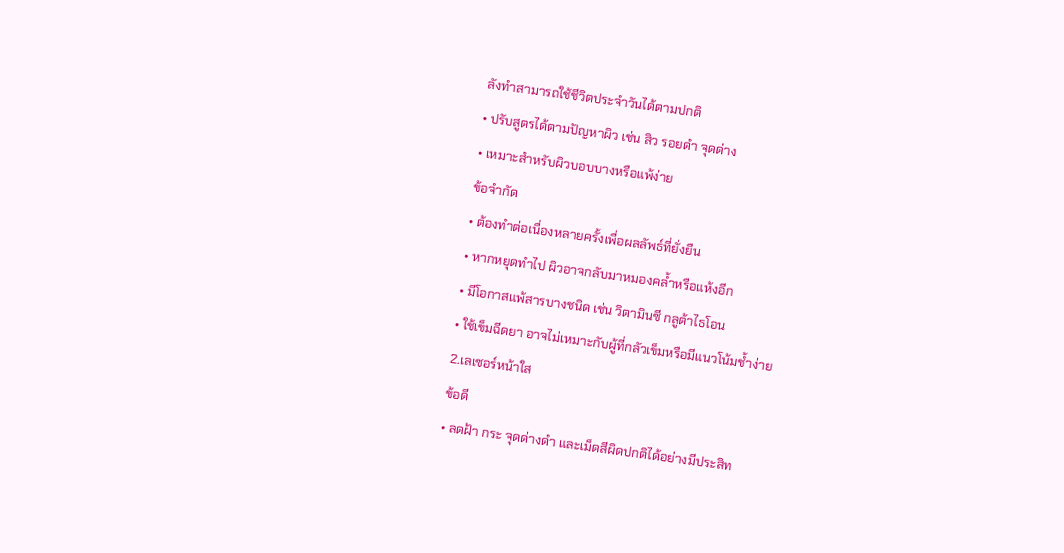ลังทำสามารถใช้ชีวิตประจำวันได้ตามปกติ
• ปรับสูตรได้ตามปัญหาผิว เช่น สิว รอยดำ จุดด่าง
• เหมาะสำหรับผิวบอบบางหรือแพ้ง่าย
ข้อจำกัด
• ต้องทำต่อเนื่องหลายครั้งเพื่อผลลัพธ์ที่ยั่งยืน
• หากหยุดทำไป ผิวอาจกลับมาหมองคล้ำหรือแห้งอีก
• มีโอกาสแพ้สารบางชนิด เช่น วิตามินซี กลูต้าไธโอน
• ใช้เข็มฉีดยา อาจไม่เหมาะกับผู้ที่กลัวเข็มหรือมีแนวโน้มช้ำง่าย
2.เลเซอร์หน้าใส
ข้อดี
• ลดฝ้า กระ จุดด่างดำ และเม็ดสีผิดปกติได้อย่างมีประสิท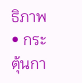ธิภาพ
• กระตุ้นกา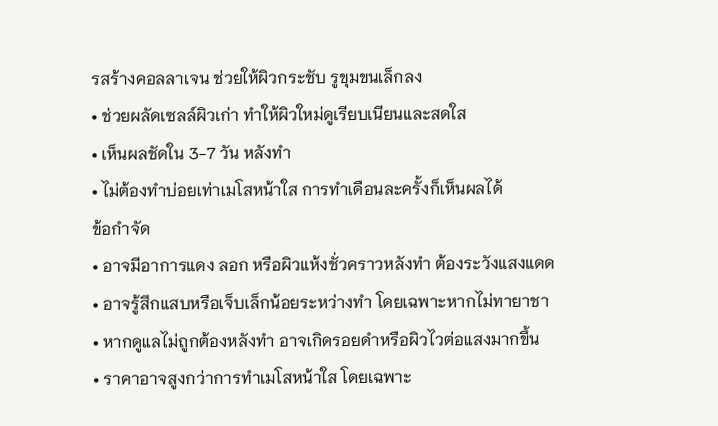รสร้างคอลลาเจน ช่วยให้ผิวกระชับ รูขุมขนเล็กลง
• ช่วยผลัดเซลล์ผิวเก่า ทำให้ผิวใหม่ดูเรียบเนียนและสดใส
• เห็นผลชัดใน 3-7 วัน หลังทำ
• ไม่ต้องทำบ่อยเท่าเมโสหน้าใส การทำเดือนละครั้งก็เห็นผลได้
ข้อกำจัด
• อาจมีอาการแดง ลอก หรือผิวแห้งชั่วคราวหลังทำ ต้องระวังแสงแดด
• อาจรู้สึกแสบหรือเจ็บเล็กน้อยระหว่างทำ โดยเฉพาะหากไม่ทายาชา
• หากดูแลไม่ถูกต้องหลังทำ อาจเกิดรอยดำหรือผิวไวต่อแสงมากขึ้น
• ราคาอาจสูงกว่าการทำเมโสหน้าใส โดยเฉพาะ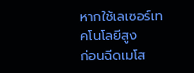หากใช้เลเซอร์เทคโนโลยีสูง
ก่อนฉีดเมโส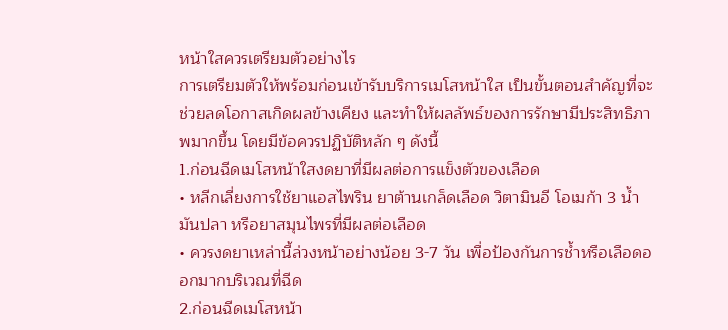หน้าใสควรเตรียมตัวอย่างไร
การเตรียมตัวให้พร้อมก่อนเข้ารับบริการเมโสหน้าใส เป็นขั้นตอนสำคัญที่จะช่วยลดโอกาสเกิดผลข้างเคียง และทำให้ผลลัพธ์ของการรักษามีประสิทธิภาพมากขึ้น โดยมีข้อควรปฏิบัติหลัก ๆ ดังนี้
1.ก่อนฉีดเมโสหน้าใสงดยาที่มีผลต่อการแข็งตัวของเลือด
• หลีกเลี่ยงการใช้ยาแอสไพริน ยาต้านเกล็ดเลือด วิตามินอี โอเมก้า 3 น้ำมันปลา หรือยาสมุนไพรที่มีผลต่อเลือด
• ควรงดยาเหล่านี้ล่วงหน้าอย่างน้อย 3-7 วัน เพื่อป้องกันการช้ำหรือเลือดออกมากบริเวณที่ฉีด
2.ก่อนฉีดเมโสหน้า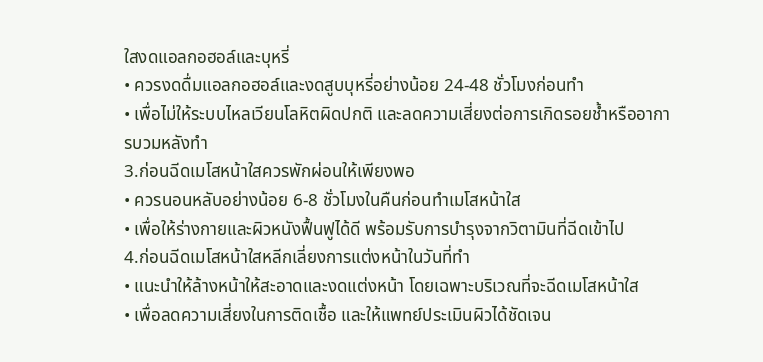ใสงดแอลกอฮอล์และบุหรี่
• ควรงดดื่มแอลกอฮอล์และงดสูบบุหรี่อย่างน้อย 24-48 ชั่วโมงก่อนทำ
• เพื่อไม่ให้ระบบไหลเวียนโลหิตผิดปกติ และลดความเสี่ยงต่อการเกิดรอยช้ำหรืออาการบวมหลังทำ
3.ก่อนฉีดเมโสหน้าใสควรพักผ่อนให้เพียงพอ
• ควรนอนหลับอย่างน้อย 6-8 ชั่วโมงในคืนก่อนทำเมโสหน้าใส
• เพื่อให้ร่างกายและผิวหนังฟื้นฟูได้ดี พร้อมรับการบำรุงจากวิตามินที่ฉีดเข้าไป
4.ก่อนฉีดเมโสหน้าใสหลีกเลี่ยงการแต่งหน้าในวันที่ทำ
• แนะนำให้ล้างหน้าให้สะอาดและงดแต่งหน้า โดยเฉพาะบริเวณที่จะฉีดเมโสหน้าใส
• เพื่อลดความเสี่ยงในการติดเชื้อ และให้แพทย์ประเมินผิวได้ชัดเจน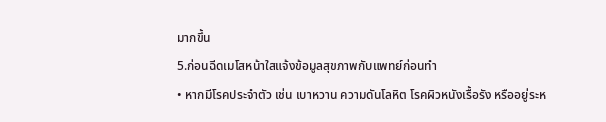มากขึ้น
5.ก่อนฉีดเมโสหน้าใสแจ้งข้อมูลสุขภาพกับแพทย์ก่อนทำ
• หากมีโรคประจำตัว เช่น เบาหวาน ความดันโลหิต โรคผิวหนังเรื้อรัง หรืออยู่ระห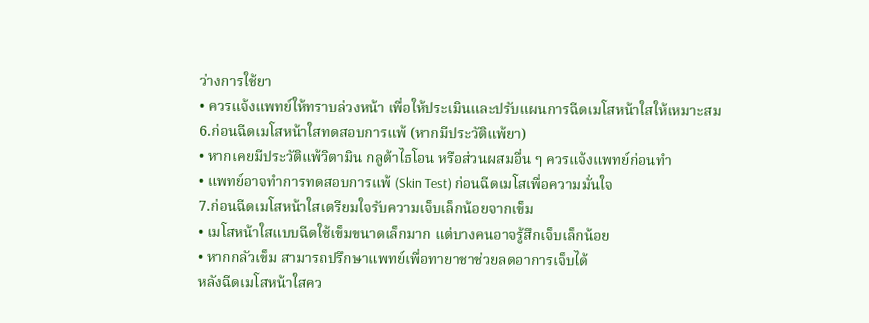ว่างการใช้ยา
• ควรแจ้งแพทย์ให้ทราบล่วงหน้า เพื่อให้ประเมินและปรับแผนการฉีดเมโสหน้าใสให้เหมาะสม
6.ก่อนฉีดเมโสหน้าใสทดสอบการแพ้ (หากมีประวัติแพ้ยา)
• หากเคยมีประวัติแพ้วิตามิน กลูต้าไธโอน หรือส่วนผสมอื่น ๆ ควรแจ้งแพทย์ก่อนทำ
• แพทย์อาจทำการทดสอบการแพ้ (Skin Test) ก่อนฉีดเมโสเพื่อความมั่นใจ
7.ก่อนฉีดเมโสหน้าใสเตรียมใจรับความเจ็บเล็กน้อยจากเข็ม
• เมโสหน้าใสแบบฉีดใช้เข็มขนาดเล็กมาก แต่บางคนอาจรู้สึกเจ็บเล็กน้อย
• หากกลัวเข็ม สามารถปรึกษาแพทย์เพื่อทายาชาช่วยลดอาการเจ็บได้
หลังฉีดเมโสหน้าใสคว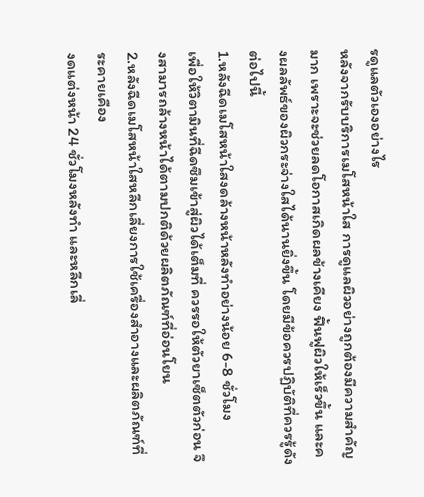รดูแลตัวเองอย่างไร
หลังจากรับบริการเมโสหน้าใส การดูแลผิวอย่างถูกต้องมีความสำคัญมาก เพราะจะช่วยลดโอกาสเกิดผลข้างเคียง ฟื้นฟูผิวให้เร็วขึ้น และคงผลลัพธ์ของผิวกระจ่างใสได้นานยิ่งขึ้น โดยมีข้อควรปฏิบัติที่ควรรู้ดังต่อไปนี้
1.หลังฉีดเมโสหน้าใสงดล้างหน้าหลังทำอย่างน้อย 6-8 ชั่วโมง
เพื่อให้วิตามินที่ฉีดซึมเข้าสู่ผิวได้เต็มที่ ควรรอให้ตัวยาเซ็ตตัวก่อน จึงสามารถล้างหน้าได้ตามปกติด้วยผลิตภัณฑ์ที่อ่อนโยน
2.หลังฉีดเมโสหน้าใสหลีกเลี่ยงการใช้เครื่องสำอางและผลิตภัณฑ์ที่ระคายเคือง
งดแต่งหน้า 24 ชั่วโมงหลังทำ และหลีกเลี่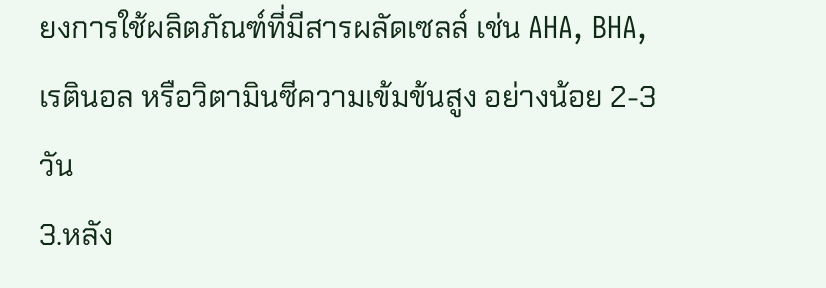ยงการใช้ผลิตภัณฑ์ที่มีสารผลัดเซลล์ เช่น AHA, BHA, เรตินอล หรือวิตามินซีความเข้มข้นสูง อย่างน้อย 2-3 วัน
3.หลัง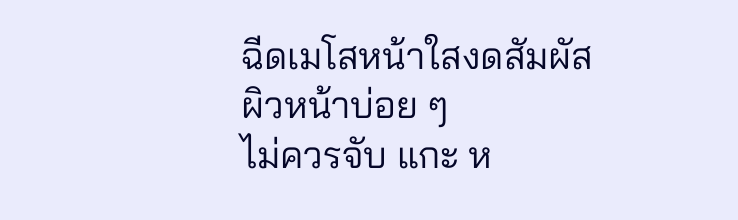ฉีดเมโสหน้าใสงดสัมผัสผิวหน้าบ่อย ๆ
ไม่ควรจับ แกะ ห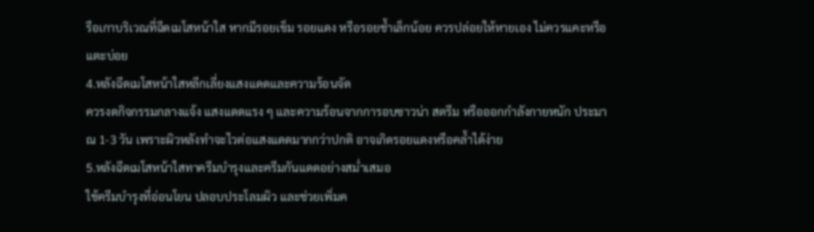รือเกาบริเวณที่ฉีดเมโสหน้าใส หากมีรอยเข็ม รอยแดง หรือรอยช้ำเล็กน้อย ควรปล่อยให้หายเอง ไม่ควรแคะหรือแตะบ่อย
4.หลังฉีดเมโสหน้าใสหลีกเลี่ยงแสงแดดและความร้อนจัด
ควรงดกิจกรรมกลางแจ้ง แสงแดดแรง ๆ และความร้อนจากการอบซาวน่า สตรีม หรือออกกำลังกายหนัก ประมาณ 1-3 วัน เพราะผิวหลังทำจะไวต่อแสงแดดมากกว่าปกติ อาจเกิดรอยแดงหรือคล้ำได้ง่าย
5.หลังฉีดเมโสหน้าใสทาครีมบำรุงและครีมกันแดดอย่างสม่ำเสมอ
ใช้ครีมบำรุงที่อ่อนโยน ปลอบประโลมผิว และช่วยเพิ่มค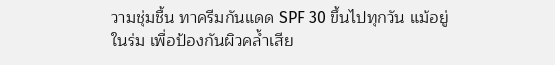วามชุ่มชื้น ทาครีมกันแดด SPF 30 ขึ้นไปทุกวัน แม้อยู่ในร่ม เพื่อป้องกันผิวคล้ำเสีย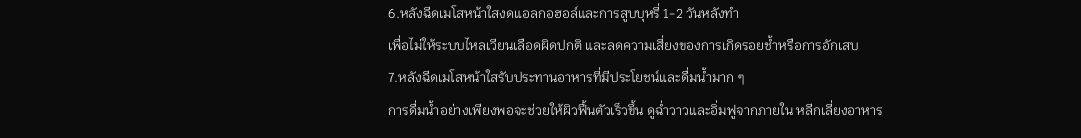6.หลังฉีดเมโสหน้าใสงดแอลกอฮอล์และการสูบบุหรี่ 1-2 วันหลังทำ
เพื่อไม่ให้ระบบไหลเวียนเลือดผิดปกติ และลดความเสี่ยงของการเกิดรอยช้ำหรือการอักเสบ
7.หลังฉีดเมโสหน้าใสรับประทานอาหารที่มีประโยชน์และดื่มน้ำมาก ๆ
การดื่มน้ำอย่างเพียงพอจะช่วยให้ผิวฟื้นตัวเร็วขึ้น ดูฉ่ำวาวและอิ่มฟูจากภายใน หลีกเลี่ยงอาหาร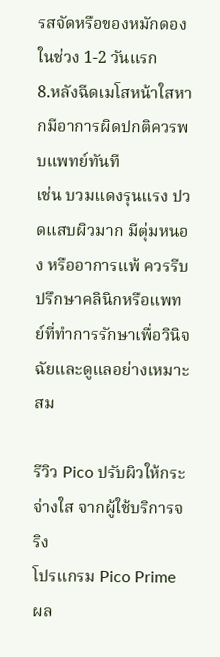รสจัดหรือของหมักดองในช่วง 1-2 วันแรก
8.หลังฉีดเมโสหน้าใสหากมีอาการผิดปกติควรพบแพทย์ทันที
เช่น บวมแดงรุนแรง ปวดแสบผิวมาก มีตุ่มหนอง หรืออาการแพ้ ควรรีบปรึกษาคลินิกหรือแพทย์ที่ทำการรักษาเพื่อวินิจฉัยและดูแลอย่างเหมาะสม

รีวิว Pico ปรับผิวให้กระจ่างใส จากผู้ใช้บริการจริง
โปรแกรม Pico Prime ผล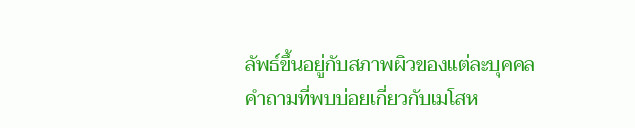ลัพธ์ขึ้นอยู่กับสภาพผิวของแต่ละบุคคล
คำถามที่พบบ่อยเกี่ยวกับเมโสห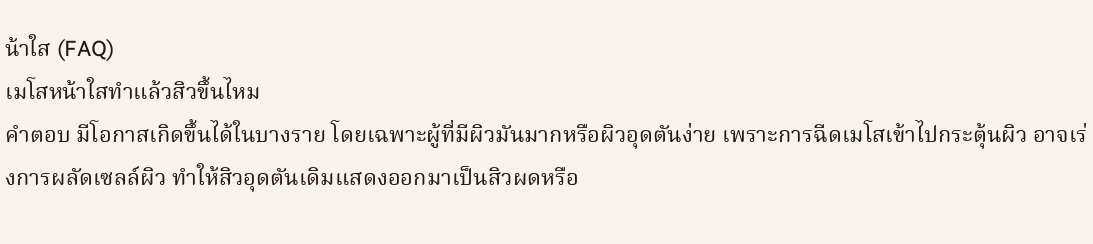น้าใส (FAQ)
เมโสหน้าใสทำแล้วสิวขึ้นไหม
คำตอบ มีโอกาสเกิดขึ้นได้ในบางราย โดยเฉพาะผู้ที่มีผิวมันมากหรือผิวอุดตันง่าย เพราะการฉีดเมโสเข้าไปกระตุ้นผิว อาจเร่งการผลัดเซลล์ผิว ทำให้สิวอุดตันเดิมแสดงออกมาเป็นสิวผดหรือ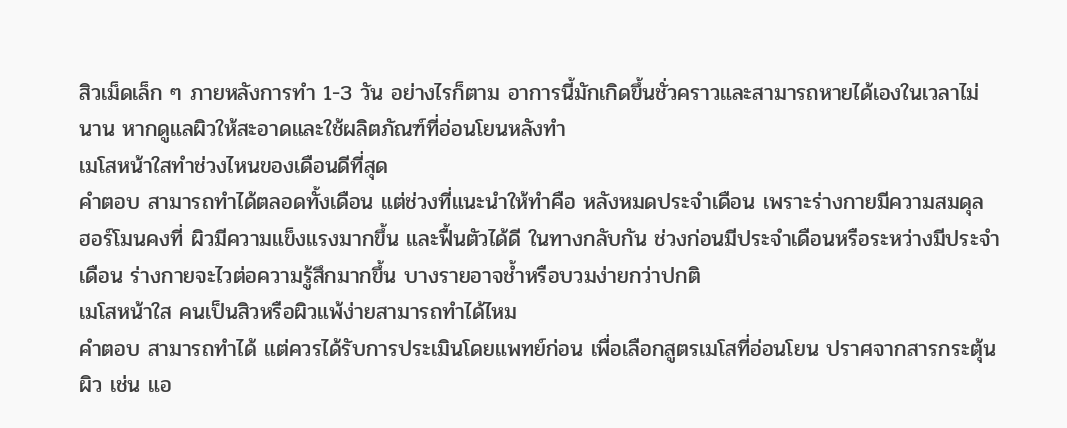สิวเม็ดเล็ก ๆ ภายหลังการทำ 1-3 วัน อย่างไรก็ตาม อาการนี้มักเกิดขึ้นชั่วคราวและสามารถหายได้เองในเวลาไม่นาน หากดูแลผิวให้สะอาดและใช้ผลิตภัณฑ์ที่อ่อนโยนหลังทำ
เมโสหน้าใสทำช่วงไหนของเดือนดีที่สุด
คำตอบ สามารถทำได้ตลอดทั้งเดือน แต่ช่วงที่แนะนำให้ทำคือ หลังหมดประจำเดือน เพราะร่างกายมีความสมดุล ฮอร์โมนคงที่ ผิวมีความแข็งแรงมากขึ้น และฟื้นตัวได้ดี ในทางกลับกัน ช่วงก่อนมีประจำเดือนหรือระหว่างมีประจำเดือน ร่างกายจะไวต่อความรู้สึกมากขึ้น บางรายอาจช้ำหรือบวมง่ายกว่าปกติ
เมโสหน้าใส คนเป็นสิวหรือผิวแพ้ง่ายสามารถทำได้ไหม
คำตอบ สามารถทำได้ แต่ควรได้รับการประเมินโดยแพทย์ก่อน เพื่อเลือกสูตรเมโสที่อ่อนโยน ปราศจากสารกระตุ้นผิว เช่น แอ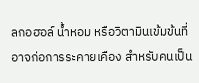ลกอฮอล์ น้ำหอม หรือวิตามินเข้มข้นที่อาจก่อการระคายเคือง สำหรับคนเป็น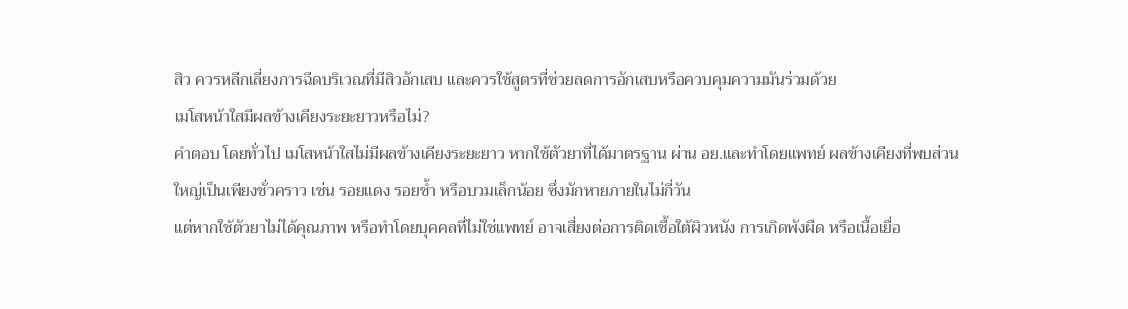สิว ควรหลีกเลี่ยงการฉีดบริเวณที่มีสิวอักเสบ และควรใช้สูตรที่ช่วยลดการอักเสบหรือควบคุมความมันร่วมด้วย
เมโสหน้าใสมีผลข้างเคียงระยะยาวหรือไม่?
คำตอบ โดยทั่วไป เมโสหน้าใสไม่มีผลข้างเคียงระยะยาว หากใช้ตัวยาที่ได้มาตรฐาน ผ่าน อย.และทำโดยแพทย์ ผลข้างเคียงที่พบส่วนใหญ่เป็นเพียงชั่วคราว เช่น รอยแดง รอยช้ำ หรือบวมเล็กน้อย ซึ่งมักหายภายในไม่กี่วัน
แต่หากใช้ตัวยาไม่ได้คุณภาพ หรือทำโดยบุคคลที่ไม่ใช่แพทย์ อาจเสี่ยงต่อการติดเชื้อใต้ผิวหนัง การเกิดพังผืด หรือเนื้อเยื่อ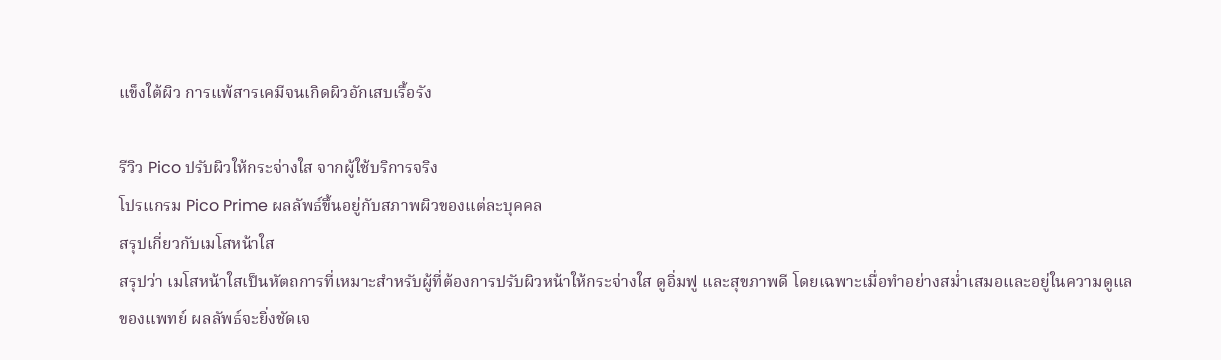แข็งใต้ผิว การแพ้สารเคมีจนเกิดผิวอักเสบเรื้อรัง

รีวิว Pico ปรับผิวให้กระจ่างใส จากผู้ใช้บริการจริง
โปรแกรม Pico Prime ผลลัพธ์ขึ้นอยู่กับสภาพผิวของแต่ละบุคคล
สรุปเกี่ยวกับเมโสหน้าใส
สรุปว่า เมโสหน้าใสเป็นหัตถการที่เหมาะสำหรับผู้ที่ต้องการปรับผิวหน้าให้กระจ่างใส ดูอิ่มฟู และสุขภาพดี โดยเฉพาะเมื่อทำอย่างสม่ำเสมอและอยู่ในความดูแลของแพทย์ ผลลัพธ์จะยิ่งชัดเจ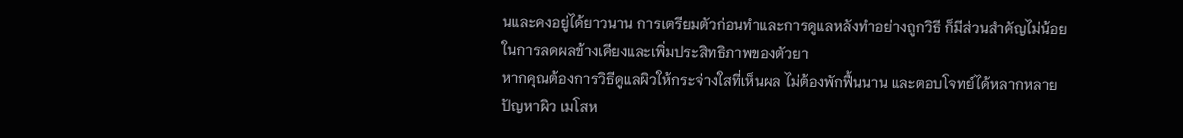นและคงอยู่ได้ยาวนาน การเตรียมตัวก่อนทำและการดูแลหลังทำอย่างถูกวิธี ก็มีส่วนสำคัญไม่น้อยในการลดผลข้างเคียงและเพิ่มประสิทธิภาพของตัวยา
หากคุณต้องการวิธีดูแลผิวให้กระจ่างใสที่เห็นผล ไม่ต้องพักฟื้นนาน และตอบโจทย์ได้หลากหลายปัญหาผิว เมโสห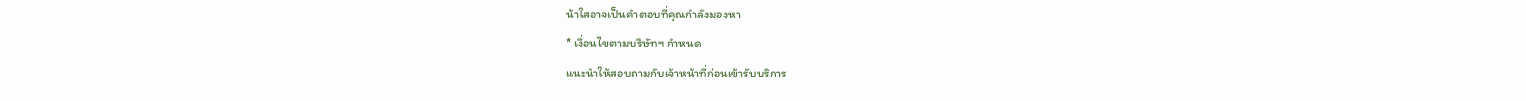น้าใสอาจเป็นคำตอบที่คุณกำลังมองหา
* เงื่อนไขตามบริษัทฯ กำหนด
แนะนำให้สอบถามกับเจ้าหน้าที่ก่อนเข้ารับบริการ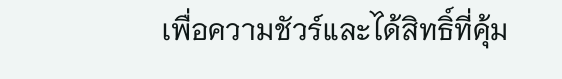เพื่อความชัวร์และได้สิทธิ์ที่คุ้ม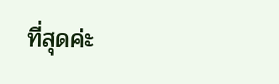ที่สุดค่ะ